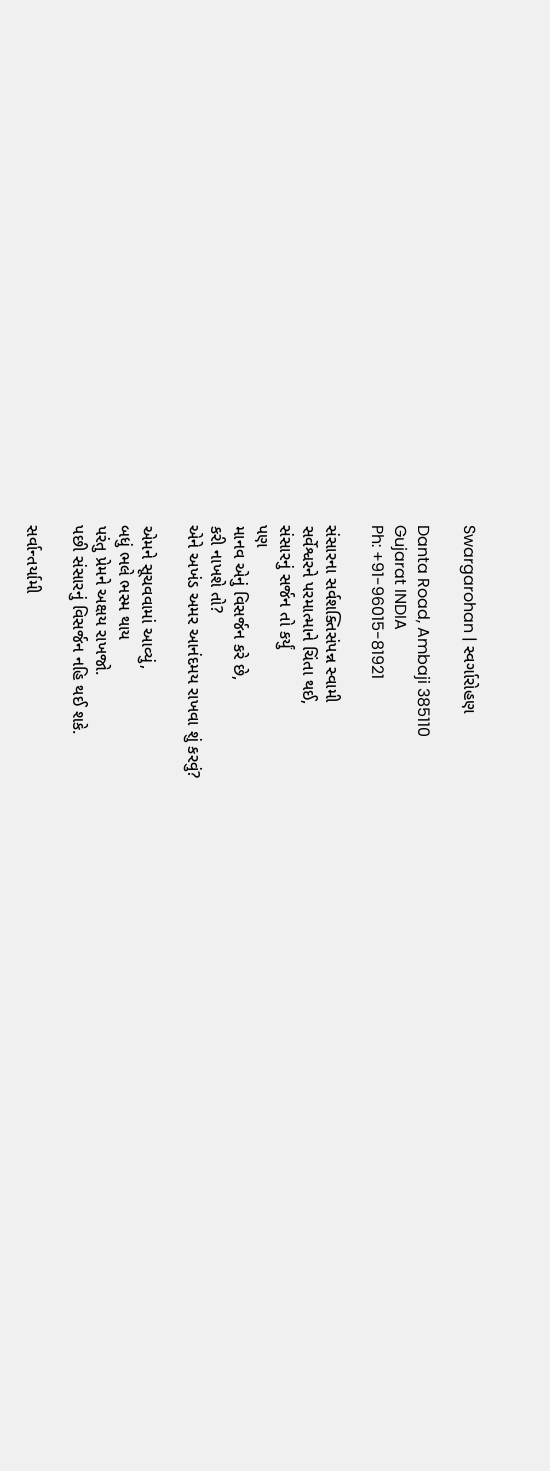Swargarohan | સ્વર્ગારોહણ

Danta Road, Ambaji 385110
Gujarat INDIA
Ph: +91-96015-81921

સંસારના સર્વશક્તિસંપન્ન સ્વામી
સર્વેશ્વરને પરમાત્માને ચિંતા થઈ,
સંસારનું સર્જન તો કર્યું
પણ
માનવ એનું વિસર્જન કરે છે,
કરી નાખશે તો?
એને અખંડ અમર આનંદમય રાખવા શું કરવું?

એમને સૂચવવામાં આવ્યું,
બધું ભલે ભસ્મ થાય
પરંતુ પ્રેમને અક્ષય રાખજો.
પછી સંસારનું વિસર્જન નહિ થઈ શકે.

સર્વાન્તર્યામી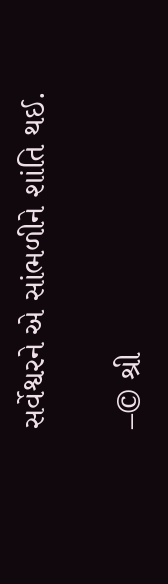સર્વેશ્વરને એ સાંભળીને શાંતિ થઈ.

–© શ્રી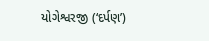યોગેશ્વરજી (‘દર્પણ’)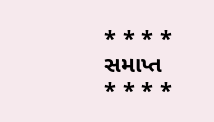* * * *
સમાપ્ત
* * * *